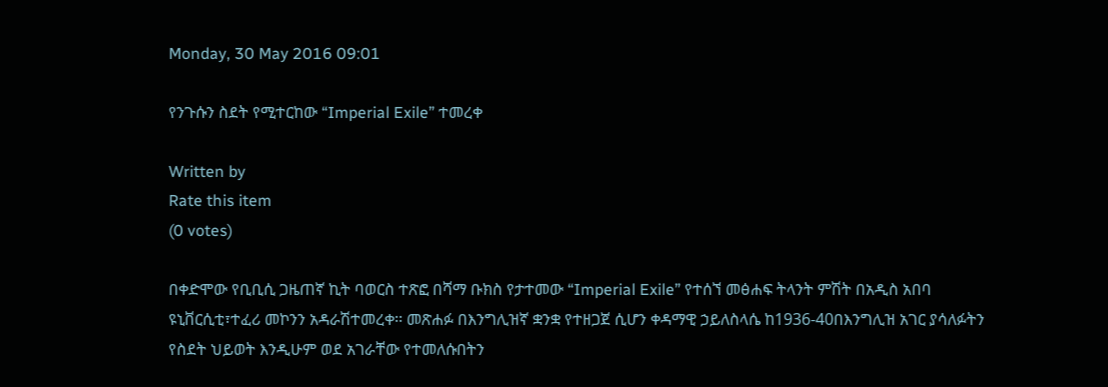Monday, 30 May 2016 09:01

የንጉሱን ስደት የሚተርከው “Imperial Exile” ተመረቀ

Written by
Rate this item
(0 votes)

በቀድሞው የቢቢሲ ጋዜጠኛ ኪት ባወርስ ተጽፎ በሻማ ቡክስ የታተመው “Imperial Exile” የተሰኘ መፅሐፍ ትላንት ምሽት በአዲስ አበባ ዩኒቨርሲቲ፣ተፈሪ መኮንን አዳራሽተመረቀ፡፡ መጽሐፉ በእንግሊዝኛ ቋንቋ የተዘጋጀ ሲሆን ቀዳማዊ ኃይለስላሴ ከ1936-40በእንግሊዝ አገር ያሳለፉትን የስደት ህይወት እንዲሁም ወደ አገራቸው የተመለሱበትን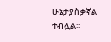ሁኔታያስቃኛል ተብሏል፡፡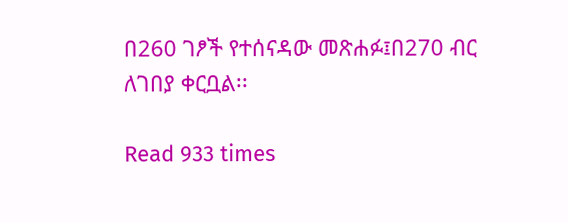በ260 ገፆች የተሰናዳው መጽሐፉ፤በ270 ብር ለገበያ ቀርቧል፡፡

Read 933 times